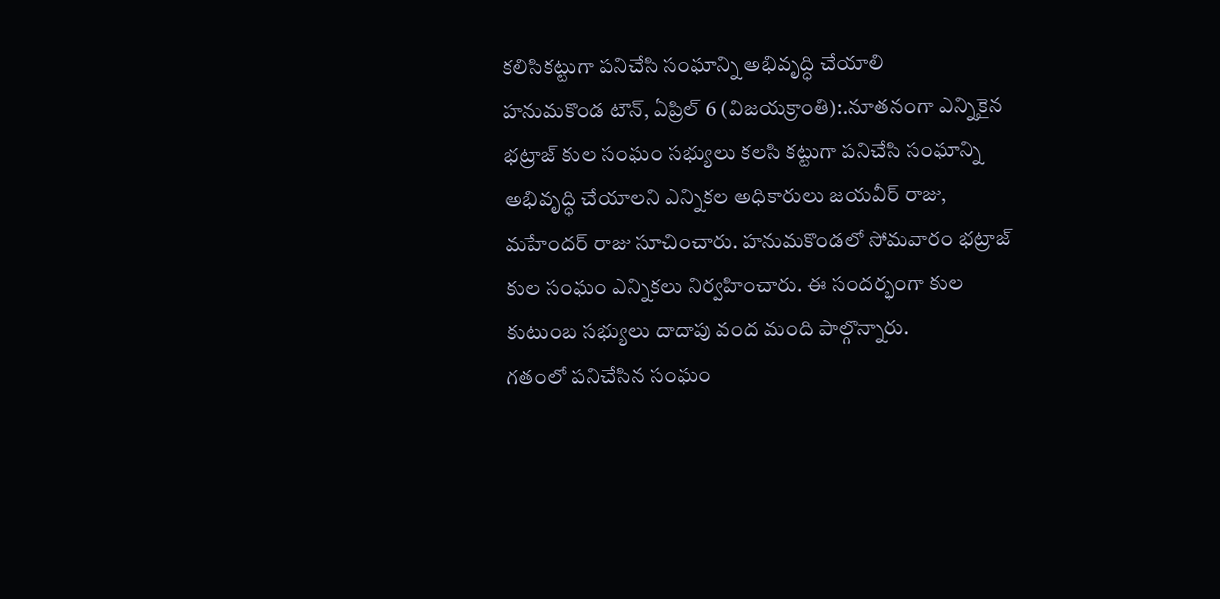కలిసికట్టుగా పనిచేసి సంఘాన్ని అభివృద్ధి చేయాలి
హనుమకొండ టౌన్, ఏప్రిల్ 6 (విజయక్రాంతి):.నూతనంగా ఎన్నికైన భట్రాజ్ కుల సంఘం సభ్యులు కలసి కట్టుగా పనిచేసి సంఘాన్ని అభివృద్ధి చేయాలని ఎన్నికల అధికారులు జయవీర్ రాజు, మహేందర్ రాజు సూచించారు. హనుమకొండలో సోమవారం భట్రాజ్ కుల సంఘం ఎన్నికలు నిర్వహించారు. ఈ సందర్భంగా కుల కుటుంబ సభ్యులు దాదాపు వంద మంది పాల్గొన్నారు.
గతంలో పనిచేసిన సంఘం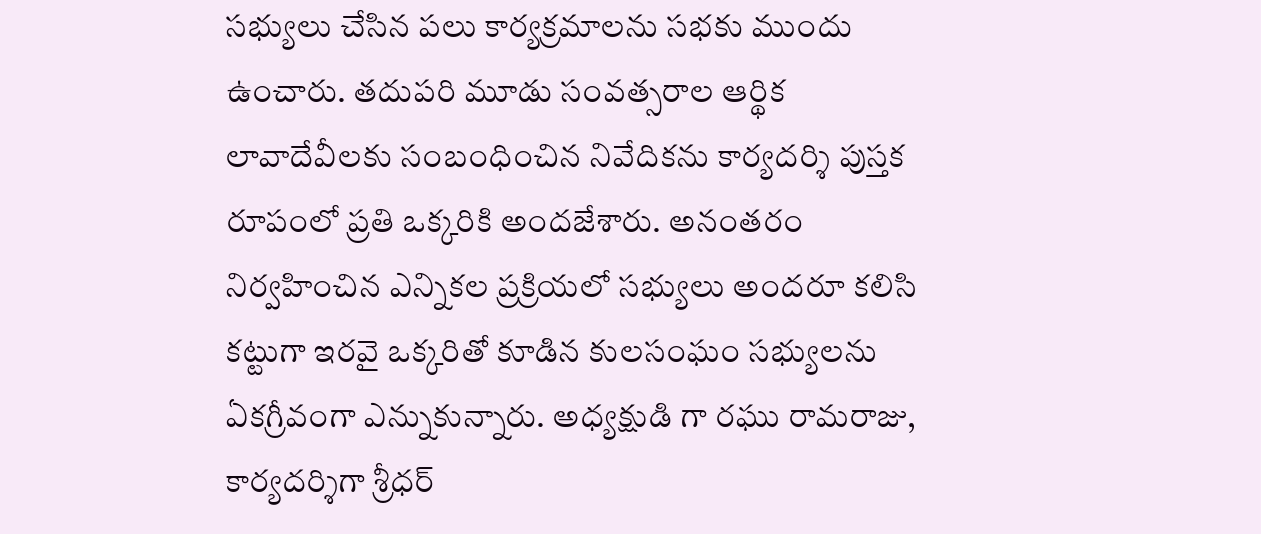సభ్యులు చేసిన పలు కార్యక్రమాలను సభకు ముందు ఉంచారు. తదుపరి మూడు సంవత్సరాల ఆర్థిక లావాదేవీలకు సంబంధించిన నివేదికను కార్యదర్శి పుస్తక రూపంలో ప్రతి ఒక్కరికి అందజేశారు. అనంతరం నిర్వహించిన ఎన్నికల ప్రక్రియలో సభ్యులు అందరూ కలిసి కట్టుగా ఇరవై ఒక్కరితో కూడిన కులసంఘం సభ్యులను ఏకగ్రీవంగా ఎన్నుకున్నారు. అధ్యక్షుడి గా రఘు రామరాజు, కార్యదర్శిగా శ్రీధర్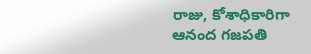రాజు, కోశాధికారిగా ఆనంద గజపతి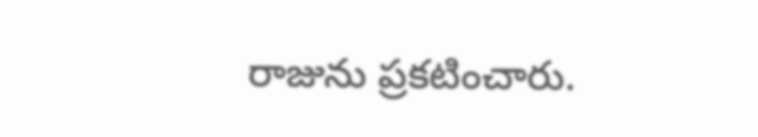రాజును ప్రకటించారు.